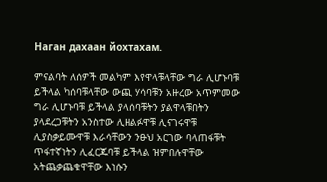Наган дахаан йохтахам.

ምናልባት ለሰዎች መልካም እየዋላቹላቸው ግራ ሊሆኑባቹ ይችላል ካሰባቹላቸው ውጪ ሃሳባቹን አዙረው አጥምመው ግራ ሊሆኑባቹ ይችላል ያላሰባቹትን ያልዋላቹበትን ያላደረጋቹትን አንስተው ሊዘልፉዋቹ ሊናገሩዋቹ ሊያስቃይሙዋቹ እራሳቸውን ንፁህ አርገው ባላጠፋቹት ጥፋተኛነትን ሊፈርጁባቹ ይችላል ዝምበሉዋቸው አትጨቃጨቁዋቸው እነሱን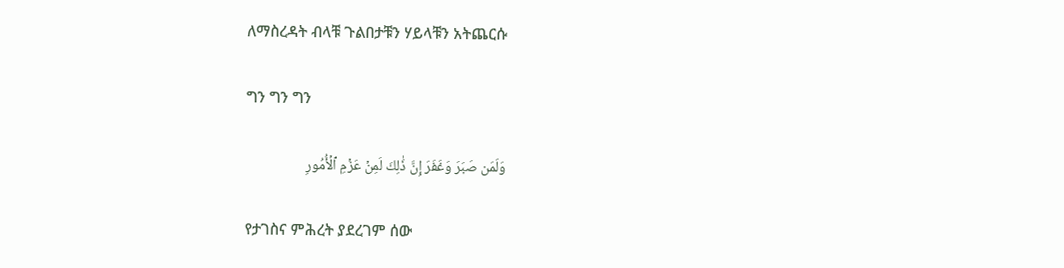ለማስረዳት ብላቹ ጉልበታቹን ሃይላቹን አትጨርሱ

ግን ግን ግን

وَلَمَن صَبَرَ وَغَفَرَ إِنَّ ذَٰلِكَ لَمِنۡ عَزۡمِ ٱلۡأُمُورِ

የታገስና ምሕረት ያደረገም ሰው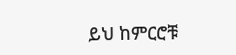ይህ ከምርሮቹ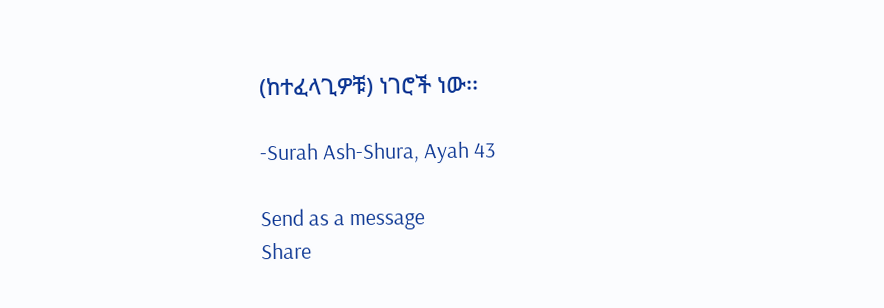(ከተፈላጊዎቹ) ነገሮች ነው፡፡

-Surah Ash-Shura, Ayah 43

Send as a message
Share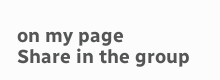on my page
Share in the group